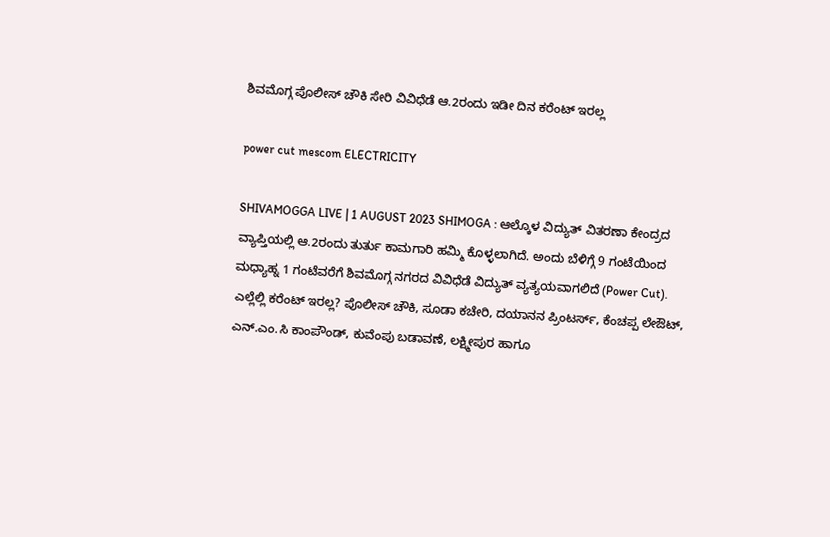ಶಿವಮೊಗ್ಗ ಪೊಲೀಸ್‌ ಚೌಕಿ ಸೇರಿ ವಿವಿಧೆಡೆ ಆ.2ರಂದು ಇಡೀ ದಿನ ಕರೆಂಟ್‌ ಇರಲ್ಲ

power cut mescom ELECTRICITY

SHIVAMOGGA LIVE | 1 AUGUST 2023 SHIMOGA : ಆಲ್ಕೊಳ ವಿದ್ಯುತ್ ವಿತರಣಾ ಕೇಂದ್ರದ ವ್ಯಾಪ್ತಿಯಲ್ಲಿ ಆ.2ರಂದು ತುರ್ತು ಕಾಮಗಾರಿ ಹಮ್ಮಿ ಕೊಳ್ಳಲಾಗಿದೆ. ಅಂದು ಬೆಳಿಗ್ಗೆ 9 ಗಂಟೆಯಿಂದ ಮಧ್ಯಾಹ್ನ 1 ಗಂಟೆವರೆಗೆ ಶಿವಮೊಗ್ಗ ನಗರದ ವಿವಿಧೆಡೆ ವಿದ್ಯುತ್‌ ವ್ಯತ್ಯಯವಾಗಲಿದೆ (Power Cut). ಎಲ್ಲೆಲ್ಲಿ ಕರೆಂಟ್‌ ಇರಲ್ಲ? ಪೊಲೀಸ್ ಚೌಕಿ, ಸೂಡಾ ಕಚೇರಿ, ದಯಾನನ ಪ್ರಿಂಟರ್ಸ್, ಕೆಂಚಪ್ಪ ಲೇಔಟ್, ಎನ್.ಎಂ.ಸಿ ಕಾಂಪೌಂಡ್, ಕುವೆಂಪು ಬಡಾವಣೆ, ಲಕ್ಷ್ಮೀಪುರ ಹಾಗೂ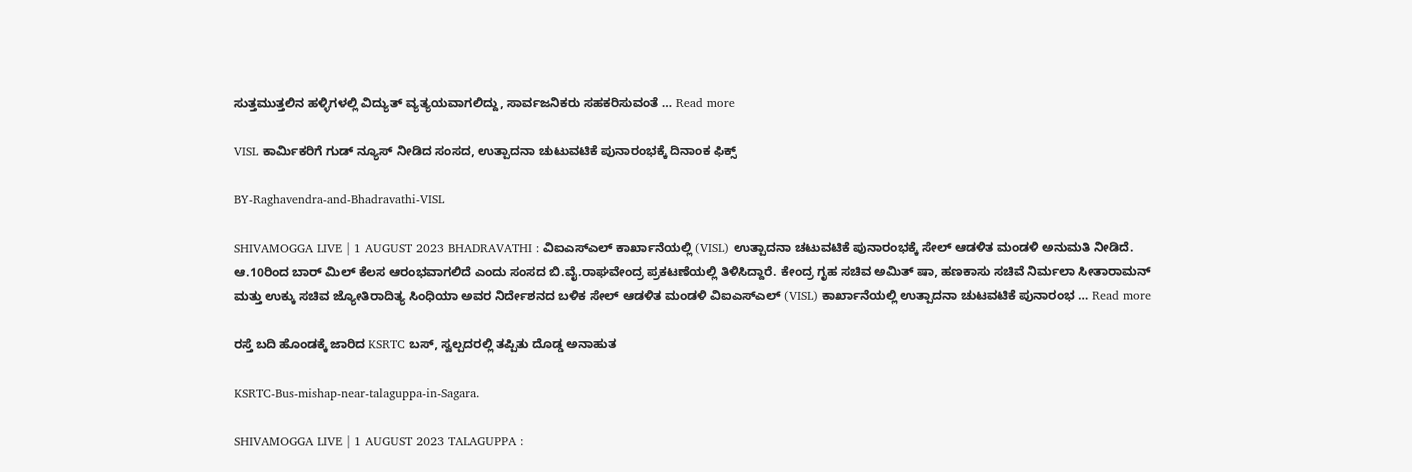ಸುತ್ತಮುತ್ತಲಿನ ಹಳ್ಳಿಗಳಲ್ಲಿ ವಿದ್ಯುತ್ ವ್ಯತ್ಯಯವಾಗಲಿದ್ದು, ಸಾರ್ವಜನಿಕರು ಸಹಕರಿಸುವಂತೆ … Read more

VISL ಕಾರ್ಮಿಕರಿಗೆ ಗುಡ್‌ ನ್ಯೂಸ್‌ ನೀಡಿದ ಸಂಸದ, ಉತ್ಪಾದನಾ ಚುಟುವಟಿಕೆ ಪುನಾರಂಭಕ್ಕೆ ದಿನಾಂಕ ಫಿಕ್ಸ್‌

BY-Raghavendra-and-Bhadravathi-VISL

SHIVAMOGGA LIVE | 1 AUGUST 2023 BHADRAVATHI : ವಿಐಎಸ್‌ಎಲ್‌ ಕಾರ್ಖಾನೆಯಲ್ಲಿ (VISL) ಉತ್ಪಾದನಾ ಚಟುವಟಿಕೆ ಪುನಾರಂಭಕ್ಕೆ ಸೇಲ್‌ ಆಡಳಿತ ಮಂಡಳಿ ಅನುಮತಿ ನೀಡಿದೆ. ಆ.10ರಿಂದ ಬಾರ್‌ ಮಿಲ್‌ ಕೆಲಸ ಆರಂಭವಾಗಲಿದೆ ಎಂದು ಸಂಸದ ಬಿ.ವೈ.ರಾಘವೇಂದ್ರ ಪ್ರಕಟಣೆಯಲ್ಲಿ ತಿಳಿಸಿದ್ದಾರೆ. ಕೇಂದ್ರ ಗೃಹ ಸಚಿವ ಅಮಿತ್‌ ಷಾ, ಹಣಕಾಸು ಸಚಿವೆ ನಿರ್ಮಲಾ ಸೀತಾರಾಮನ್‌ ಮತ್ತು ಉಕ್ಕು ಸಚಿವ ಜ್ಯೋತಿರಾದಿತ್ಯ ಸಿಂಧಿಯಾ ಅವರ ನಿರ್ದೇಶನದ ಬಳಿಕ ಸೇಲ್‌ ಆಡಳಿತ ಮಂಡಳಿ ವಿಐಎಸ್‌ಎಲ್‌ (VISL) ಕಾರ್ಖಾನೆಯಲ್ಲಿ ಉತ್ಪಾದನಾ ಚುಟವಟಿಕೆ ಪುನಾರಂಭ … Read more

ರಸ್ತೆ ಬದಿ ಹೊಂಡಕ್ಕೆ ಜಾರಿದ KSRTC ಬಸ್‌, ಸ್ವಲ್ಪದರಲ್ಲಿ ತಪ್ಪಿತು ದೊಡ್ಡ ಅನಾಹುತ

KSRTC-Bus-mishap-near-talaguppa-in-Sagara.

SHIVAMOGGA LIVE | 1 AUGUST 2023 TALAGUPPA :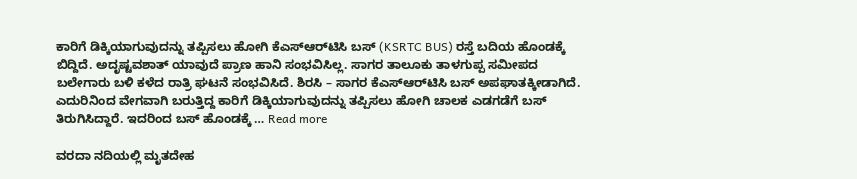ಕಾರಿಗೆ ಡಿಕ್ಕಿಯಾಗುವುದನ್ನು ತಪ್ಪಿಸಲು ಹೋಗಿ ಕೆಎಸ್‌ಆರ್‌ಟಿಸಿ ಬಸ್‌ (KSRTC BUS) ರಸ್ತೆ ಬದಿಯ ಹೊಂಡಕ್ಕೆ ಬಿದ್ದಿದೆ. ಅದೃಷ್ಟವಶಾತ್‌ ಯಾವುದೆ ಪ್ರಾಣ ಹಾನಿ ಸಂಭವಿಸಿಲ್ಲ. ಸಾಗರ ತಾಲೂಕು ತಾಳಗುಪ್ಪ ಸಮೀಪದ ಬಲೇಗಾರು ಬಳಿ ಕಳೆದ ರಾತ್ರಿ ಘಟನೆ ಸಂಭವಿಸಿದೆ. ಶಿರಸಿ – ಸಾಗರ ಕೆಎಸ್‌ಆರ್‌ಟಿಸಿ ಬಸ್‌ ಅಪಘಾತಕ್ಕೀಡಾಗಿದೆ. ಎದುರಿನಿಂದ ವೇಗವಾಗಿ ಬರುತ್ತಿದ್ದ ಕಾರಿಗೆ ಡಿಕ್ಕಿಯಾಗುವುದನ್ನು ತಪ್ಪಿಸಲು ಹೋಗಿ ಚಾಲಕ ಎಡಗಡೆಗೆ ಬಸ್‌ ತಿರುಗಿಸಿದ್ದಾರೆ. ಇದರಿಂದ ಬಸ್‌ ಹೊಂಡಕ್ಕೆ … Read more

ವರದಾ ನದಿಯಲ್ಲಿ ಮೃತದೇಹ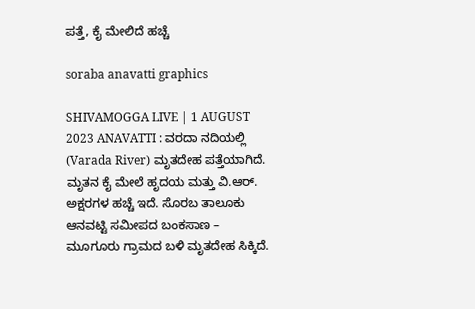ಪತ್ತೆ, ಕೈ ಮೇಲಿದೆ ಹಚ್ಚೆ

soraba anavatti graphics

SHIVAMOGGA LIVE | 1 AUGUST 2023 ANAVATTI : ವರದಾ ನದಿಯಲ್ಲಿ (Varada River) ಮೃತದೇಹ ಪತ್ತೆಯಾಗಿದೆ. ಮೃತನ ಕೈ ಮೇಲೆ ಹೃದಯ ಮತ್ತು ವಿ.ಆರ್‌. ಅಕ್ಷರಗಳ ಹಚ್ಚೆ ಇದೆ. ಸೊರಬ ತಾಲೂಕು ಆನವಟ್ಟಿ ಸಮೀಪದ ಬಂಕಸಾಣ – ಮೂಗೂರು ಗ್ರಾಮದ ಬಳಿ ಮೃತದೇಹ ಸಿಕ್ಕಿದೆ.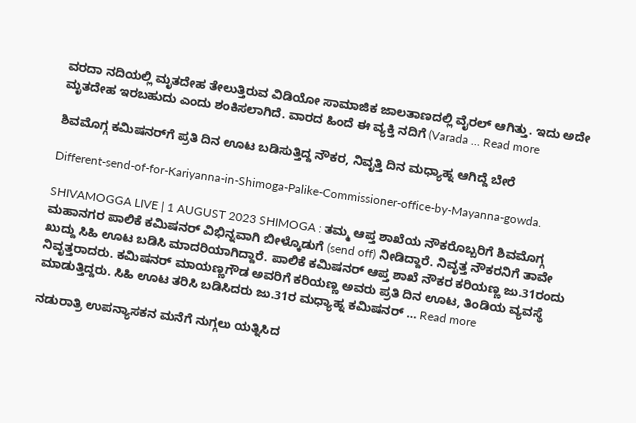ವರದಾ ನದಿಯಲ್ಲಿ ಮೃತದೇಹ ತೇಲುತ್ತಿರುವ ವಿಡಿಯೋ ಸಾಮಾಜಿಕ ಜಾಲತಾಣದಲ್ಲಿ ವೈರಲ್‌ ಆಗಿತ್ತು. ಇದು ಅದೇ ಮೃತದೇಹ ಇರಬಹುದು ಎಂದು ಶಂಕಿಸಲಾಗಿದೆ. ವಾರದ ಹಿಂದೆ ಈ ವ್ಯಕ್ತಿ ನದಿಗೆ (Varada … Read more

ಶಿವಮೊಗ್ಗ ಕಮಿಷನರ್‌ಗೆ ಪ್ರತಿ ದಿನ ಊಟ ಬಡಿಸುತ್ತಿದ್ದ ನೌಕರ, ನಿವೃತ್ತಿ ದಿನ ಮಧ್ಯಾಹ್ನ ಆಗಿದ್ದೆ ಬೇರೆ

Different-send-of-for-Kariyanna-in-Shimoga-Palike-Commissioner-office-by-Mayanna-gowda.

SHIVAMOGGA LIVE | 1 AUGUST 2023 SHIMOGA : ತಮ್ಮ ಆಪ್ತ ಶಾಖೆಯ ನೌಕರೊಬ್ಬರಿಗೆ ಶಿವಮೊಗ್ಗ ಮಹಾನಗರ ಪಾಲಿಕೆ ಕಮಿಷನರ್‌ ವಿಭಿನ್ನವಾಗಿ ಬೀಳ್ಕೊಡುಗೆ (send off) ನೀಡಿದ್ದಾರೆ. ನಿವೃತ್ತ ನೌಕರನಿಗೆ ತಾವೇ ಖುದ್ದು ಸಿಹಿ ಊಟ ಬಡಿಸಿ ಮಾದರಿಯಾಗಿದ್ದಾರೆ. ಪಾಲಿಕೆ ಕಮಿಷನರ್‌ ಆಪ್ತ ಶಾಖೆ ನೌಕರ ಕರಿಯಣ್ಣ ಜು.31ರಂದು ನಿವೃತ್ತರಾದರು. ಕಮಿಷನರ್‌ ಮಾಯಣ್ಣಗೌಡ ಅವರಿಗೆ ಕರಿಯಣ್ಣ ಅವರು ಪ್ರತಿ ದಿನ ಊಟ, ತಿಂಡಿಯ ವ್ಯವಸ್ಥೆ ಮಾಡುತ್ತಿದ್ದರು. ಸಿಹಿ ಊಟ ತರಿಸಿ ಬಡಿಸಿದರು ಜು.31ರ ಮಧ್ಯಾಹ್ನ ಕಮಿಷನರ್‌ … Read more

ನಡುರಾತ್ರಿ ಉಪನ್ಯಾಸಕನ ಮನೆಗೆ ನುಗ್ಗಲು ಯತ್ನಿಸಿದ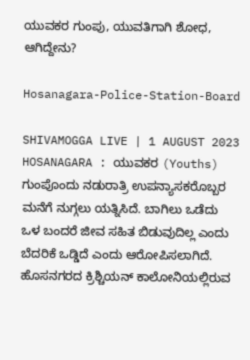ಯುವಕರ ಗುಂಪು, ಯುವತಿಗಾಗಿ ಶೋಧ, ಆಗಿದ್ದೇನು?

Hosanagara-Police-Station-Board

SHIVAMOGGA LIVE | 1 AUGUST 2023 HOSANAGARA : ಯುವಕರ (Youths) ಗುಂಪೊಂದು ನಡುರಾತ್ರಿ ಉಪನ್ಯಾಸಕರೊಬ್ಬರ ಮನೆಗೆ ನುಗ್ಗಲು ಯತ್ನಿಸಿದೆ. ಬಾಗಿಲು ಒಡೆದು ಒಳ ಬಂದರೆ ಜೀವ ಸಹಿತ ಬಿಡುವುದಿಲ್ಲ ಎಂದು ಬೆದರಿಕೆ ಒಡ್ಡಿದೆ ಎಂದು ಆರೋಪಿಸಲಾಗಿದೆ. ಹೊಸನಗರದ ಕ್ರಿಶ್ಚಿಯನ್‌ ಕಾಲೋನಿಯಲ್ಲಿರುವ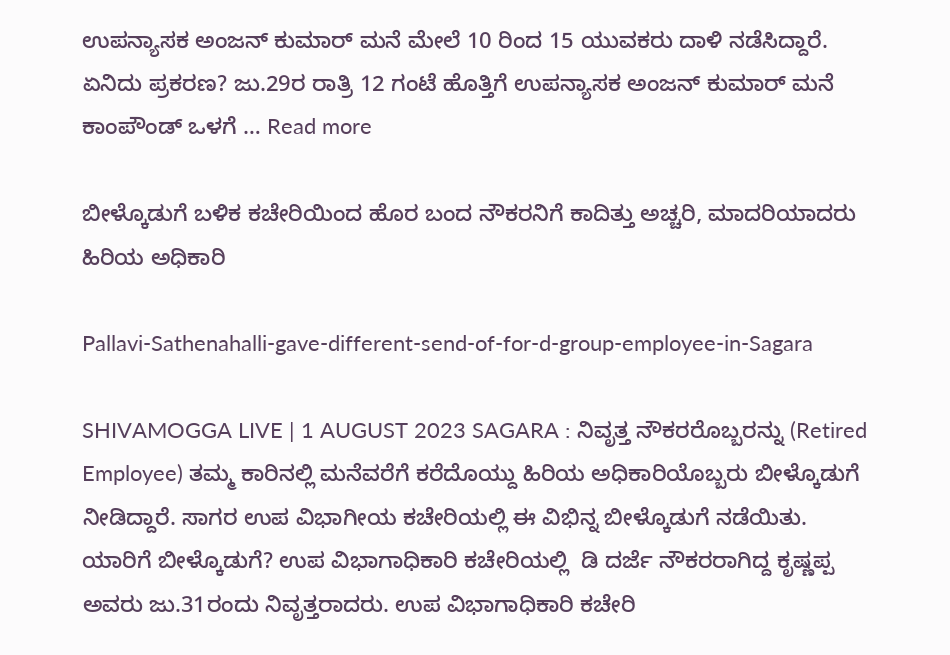ಉಪನ್ಯಾಸಕ ಅಂಜನ್‌ ಕುಮಾರ್‌ ಮನೆ ಮೇಲೆ 10 ರಿಂದ 15 ಯುವಕರು ದಾಳಿ ನಡೆಸಿದ್ದಾರೆ. ಏನಿದು ಪ್ರಕರಣ? ಜು.29ರ ರಾತ್ರಿ 12 ಗಂಟೆ ಹೊತ್ತಿಗೆ ಉಪನ್ಯಾಸಕ ಅಂಜನ್‌ ಕುಮಾರ್‌ ಮನೆ ಕಾಂಪೌಂಡ್‌ ಒಳಗೆ … Read more

ಬೀಳ್ಕೊಡುಗೆ ಬಳಿಕ ಕಚೇರಿಯಿಂದ ಹೊರ ಬಂದ ನೌಕರನಿಗೆ ಕಾದಿತ್ತು ಅಚ್ಚರಿ, ಮಾದರಿಯಾದರು ಹಿರಿಯ ಅಧಿಕಾರಿ

Pallavi-Sathenahalli-gave-different-send-of-for-d-group-employee-in-Sagara

SHIVAMOGGA LIVE | 1 AUGUST 2023 SAGARA : ನಿವೃತ್ತ ನೌಕರರೊಬ್ಬರನ್ನು (Retired Employee) ತಮ್ಮ ಕಾರಿನಲ್ಲಿ ಮನೆವರೆಗೆ ಕರೆದೊಯ್ದು ಹಿರಿಯ ಅಧಿಕಾರಿಯೊಬ್ಬರು ಬೀಳ್ಕೊಡುಗೆ ನೀಡಿದ್ದಾರೆ. ಸಾಗರ ಉಪ ವಿಭಾಗೀಯ ಕಚೇರಿಯಲ್ಲಿ ಈ ವಿಭಿನ್ನ ಬೀಳ್ಕೊಡುಗೆ ನಡೆಯಿತು. ಯಾರಿಗೆ ಬೀಳ್ಕೊಡುಗೆ? ಉಪ ವಿಭಾಗಾಧಿಕಾರಿ ಕಚೇರಿಯಲ್ಲಿ  ಡಿ ದರ್ಜೆ ನೌಕರರಾಗಿದ್ದ ಕೃಷ್ಣಪ್ಪ ಅವರು ಜು.31ರಂದು ನಿವೃತ್ತರಾದರು. ಉಪ ವಿಭಾಗಾಧಿಕಾರಿ ಕಚೇರಿ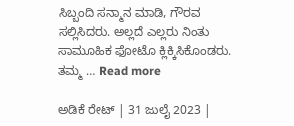ಸಿಬ್ಬಂದಿ ಸನ್ಮಾನ ಮಾಡಿ, ಗೌರವ ಸಲ್ಲಿಸಿದರು. ಅಲ್ಲದೆ ಎಲ್ಲರು ನಿಂತು ಸಾಮೂಹಿಕ ಫೋಟೊ ಕ್ಲಿಕ್ಕಿಸಿಕೊಂಡರು. ತಮ್ಮ … Read more

ಅಡಿಕೆ ರೇಟ್‌ | 31 ಜುಲೈ 2023 |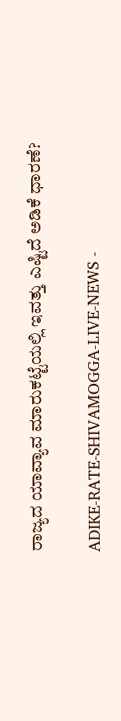ರಾಜ್ಯದ ಯಾವ್ಯಾವ ಮಾರುಕಟ್ಟೆಯಲ್ಲಿ ಇವತ್ತು ಎಷ್ಟಿದೆ ಅಡಿಕೆ ಧಾರಣೆ?

ADIKE-RATE-SHIVAMOGGA-LIVE-NEWS -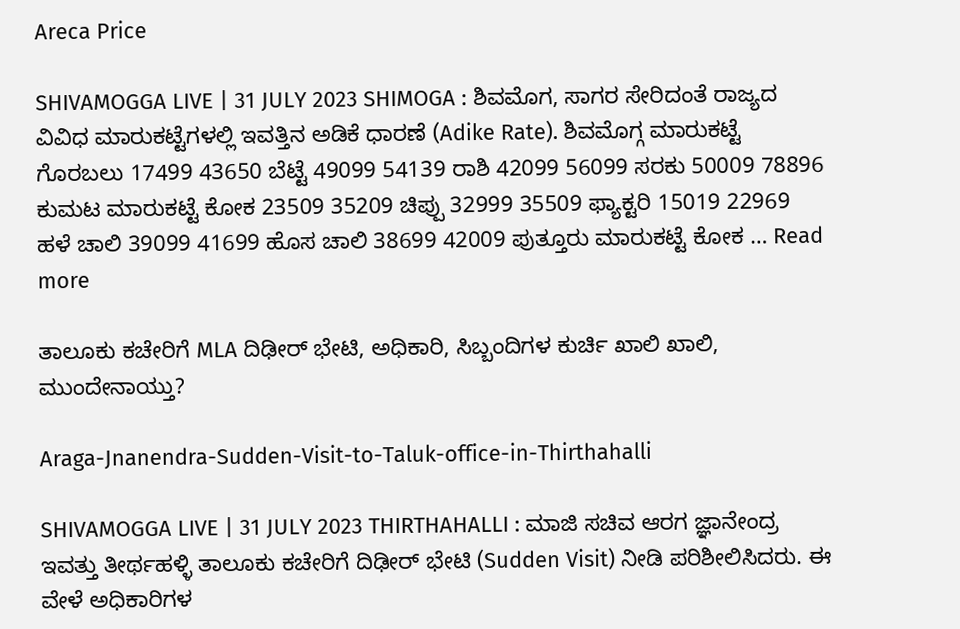Areca Price

SHIVAMOGGA LIVE | 31 JULY 2023 SHIMOGA : ಶಿವಮೊಗ, ಸಾಗರ ಸೇರಿದಂತೆ ರಾಜ್ಯದ ವಿವಿಧ ಮಾರುಕಟ್ಟೆಗಳಲ್ಲಿ ಇವತ್ತಿನ ಅಡಿಕೆ ಧಾರಣೆ (Adike Rate). ಶಿವಮೊಗ್ಗ ಮಾರುಕಟ್ಟೆ ಗೊರಬಲು 17499 43650 ಬೆಟ್ಟೆ 49099 54139 ರಾಶಿ 42099 56099 ಸರಕು 50009 78896 ಕುಮಟ ಮಾರುಕಟ್ಟೆ ಕೋಕ 23509 35209 ಚಿಪ್ಪು 32999 35509 ಫ್ಯಾಕ್ಟರಿ 15019 22969 ಹಳೆ ಚಾಲಿ 39099 41699 ಹೊಸ ಚಾಲಿ 38699 42009 ಪುತ್ತೂರು ಮಾರುಕಟ್ಟೆ ಕೋಕ … Read more

ತಾಲೂಕು ಕಚೇರಿಗೆ MLA ದಿಢೀರ್‌ ಭೇಟಿ, ಅಧಿಕಾರಿ, ಸಿಬ್ಬಂದಿಗಳ ಕುರ್ಚಿ ಖಾಲಿ ಖಾಲಿ, ಮುಂದೇನಾಯ್ತು?

Araga-Jnanendra-Sudden-Visit-to-Taluk-office-in-Thirthahalli

SHIVAMOGGA LIVE | 31 JULY 2023 THIRTHAHALLI : ಮಾಜಿ ಸಚಿವ ಆರಗ ಜ್ಞಾನೇಂದ್ರ ಇವತ್ತು ತೀರ್ಥಹಳ್ಳಿ ತಾಲೂಕು ಕಚೇರಿಗೆ ದಿಢೀರ್‌ ಭೇಟಿ (Sudden Visit) ನೀಡಿ ಪರಿಶೀಲಿಸಿದರು. ಈ ವೇಳೆ ಅಧಿಕಾರಿಗಳ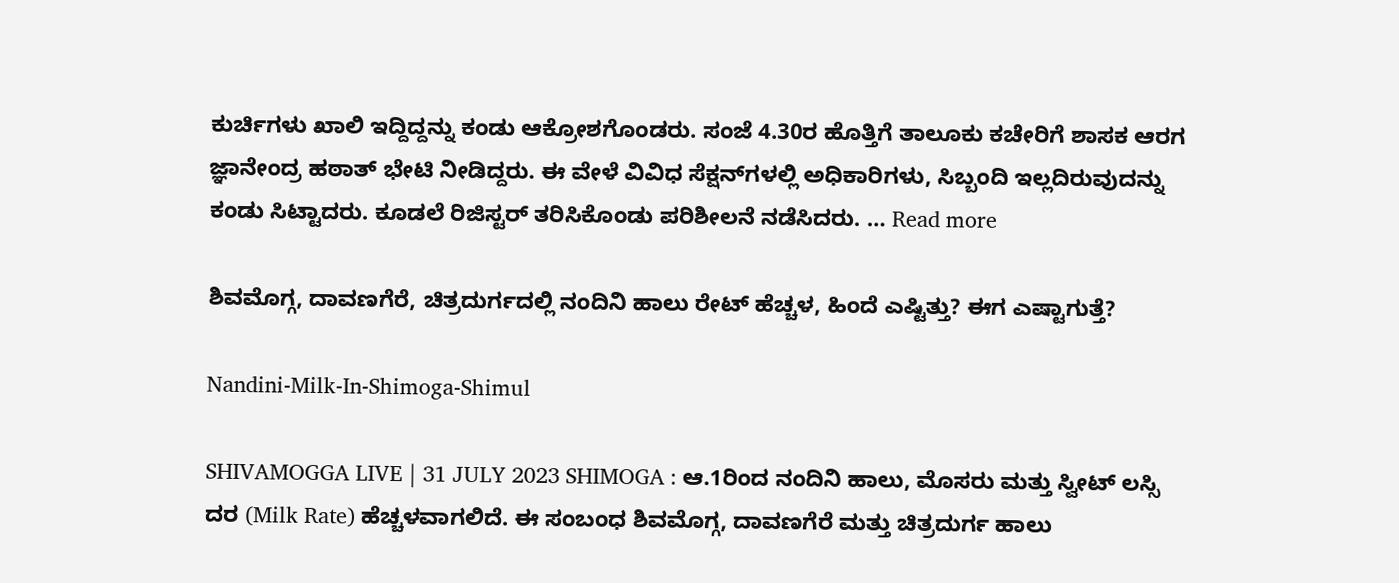ಕುರ್ಚಿಗಳು ಖಾಲಿ ಇದ್ದಿದ್ದನ್ನು ಕಂಡು ಆಕ್ರೋಶಗೊಂಡರು. ಸಂಜೆ 4.30ರ ಹೊತ್ತಿಗೆ ತಾಲೂಕು ಕಚೇರಿಗೆ ಶಾಸಕ ಆರಗ ಜ್ಞಾನೇಂದ್ರ ಹಠಾತ್‌ ಭೇಟಿ ನೀಡಿದ್ದರು. ಈ ವೇಳೆ ವಿವಿಧ ಸೆಕ್ಷನ್‌ಗಳಲ್ಲಿ ಅಧಿಕಾರಿಗಳು, ಸಿಬ್ಬಂದಿ ಇಲ್ಲದಿರುವುದನ್ನು ಕಂಡು ಸಿಟ್ಟಾದರು. ಕೂಡಲೆ ರಿಜಿಸ್ಟರ್‌ ತರಿಸಿಕೊಂಡು ಪರಿಶೀಲನೆ ನಡೆಸಿದರು. … Read more

ಶಿವಮೊಗ್ಗ, ದಾವಣಗೆರೆ, ಚಿತ್ರದುರ್ಗದಲ್ಲಿ ನಂದಿನಿ ಹಾಲು ರೇಟ್‌ ಹೆಚ್ಚಳ, ಹಿಂದೆ ಎಷ್ಟಿತ್ತು? ಈಗ ಎಷ್ಟಾಗುತ್ತೆ?

Nandini-Milk-In-Shimoga-Shimul

SHIVAMOGGA LIVE | 31 JULY 2023 SHIMOGA : ಆ.1ರಿಂದ ನಂದಿನಿ ಹಾಲು, ಮೊಸರು ಮತ್ತು ಸ್ವೀಟ್‌ ಲಸ್ಸಿ ದರ (Milk Rate) ಹೆಚ್ಚಳವಾಗಲಿದೆ. ಈ ಸಂಬಂಧ ಶಿವಮೊಗ್ಗ, ದಾವಣಗೆರೆ ಮತ್ತು ಚಿತ್ರದುರ್ಗ ಹಾಲು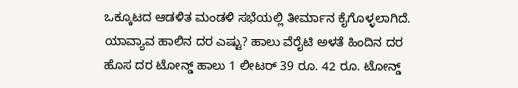ಒಕ್ಕೂಟದ ಆಡಳಿತ ಮಂಡಳಿ ಸಭೆಯಲ್ಲಿ ತೀರ್ಮಾನ ಕೈಗೊಳ್ಳಲಾಗಿದೆ. ಯಾವ್ಯಾವ ಹಾಲಿನ ದರ ಎಷ್ಟು? ಹಾಲು ವೆರೈಟಿ ಅಳತೆ ಹಿಂದಿನ ದರ ಹೊಸ ದರ ಟೋನ್ಡ್‌ ಹಾಲು 1 ಲೀಟರ್‌ 39 ರೂ. 42 ರೂ. ಟೋನ್ಡ್‌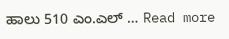ಹಾಲು 510 ಎಂ.ಎಲ್‌ … Read more